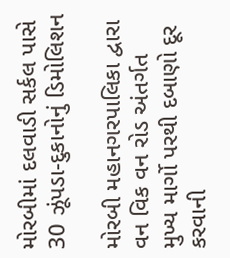મોરબીમાં દલવાડી સર્કલ પાસે 30 ઝૂંપડા-દુકાનોનું ડિમોલિશન

મોરબી મહાનગરપાલિકા દ્વારા વન વિક વન રોડ અંતર્ગત મુખ્ય માર્ગો પરથી દબાણો દૂર કરવાની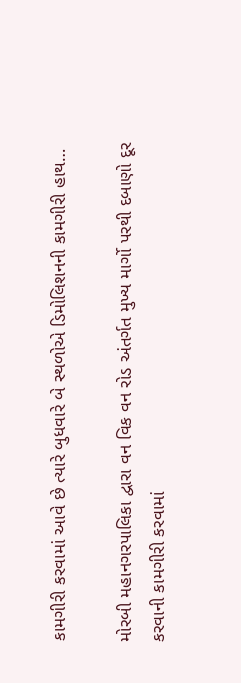કામગીરી કરવામાં આવે છે ત્યારે બુધવારે બે સ્થળોએ ડિમોલિશનની કામગીરી હાથ…

મોરબી મહાનગરપાલિકા દ્વારા વન વિક વન રોડ અંતર્ગત મુખ્ય માર્ગો પરથી દબાણો દૂર કરવાની કામગીરી કરવામાં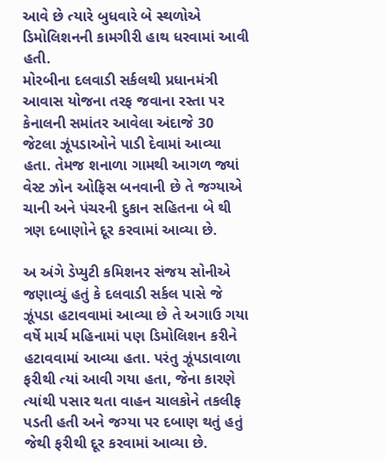આવે છે ત્યારે બુધવારે બે સ્થળોએ ડિમોલિશનની કામગીરી હાથ ધરવામાં આવી હતી.
મોરબીના દલવાડી સર્કલથી પ્રધાનમંત્રી આવાસ યોજના તરફ જવાના રસ્તા પર કેનાલની સમાંતર આવેલા અંદાજે 30 જેટલા ઝૂંપડાઓને પાડી દેવામાં આવ્યા હતા. તેમજ શનાળા ગામથી આગળ જ્યાં વેસ્ટ ઝોન ઓફિસ બનવાની છે તે જગ્યાએ ચાની અને પંચરની દુકાન સહિતના બે થી ત્રણ દબાણોને દૂર કરવામાં આવ્યા છે.

અ અંગે ડેપ્યુટી કમિશનર સંજય સોનીએ જણાવ્યું હતું કે દલવાડી સર્કલ પાસે જે ઝૂંપડા હટાવવામાં આવ્યા છે તે અગાઉ ગયા વર્ષે માર્ચ મહિનામાં પણ ડિમોલિશન કરીને હટાવવામાં આવ્યા હતા. પરંતુ ઝૂંપડાવાળા ફરીથી ત્યાં આવી ગયા હતા, જેના કારણે ત્યાંથી પસાર થતા વાહન ચાલકોને તકલીફ પડતી હતી અને જગ્યા પર દબાણ થતું હતું જેથી ફરીથી દૂર કરવામાં આવ્યા છે.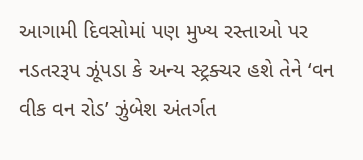આગામી દિવસોમાં પણ મુખ્ય રસ્તાઓ પર નડતરરૂપ ઝૂંપડા કે અન્ય સ્ટ્રક્ચર હશે તેને ‘વન વીક વન રોડ’ ઝુંબેશ અંતર્ગત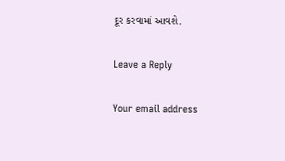દૂર કરવામાં આવશે.

Leave a Reply

Your email address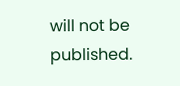will not be published.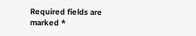Required fields are marked *